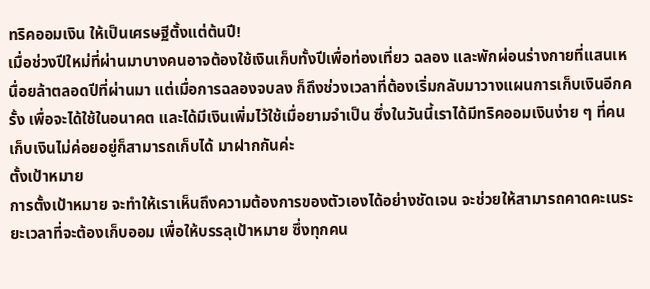ทริคออมเงิน ให้เป็นเศรษฐีตั้งแต่ต้นปี!
เมื่อช่วงปีใหม่ที่ผ่านมาบางคนอาจต้องใช้เงินเก็บทั้งปีเพื่อท่องเที่ยว ฉลอง และพักผ่อนร่างกายที่แสนเหนื่อยล้าตลอดปีที่ผ่านมา แต่เมื่อการฉลองจบลง ก็ถึงช่วงเวลาที่ต้องเริ่มกลับมาวางแผนการเก็บเงินอีกครั้ง เพื่อจะได้ใช้ในอนาคต และได้มีเงินเพิ่มไว้ใช้เมื่อยามจำเป็น ซึ่งในวันนี้เราได้มีทริคออมเงินง่าย ๆ ที่คนเก็บเงินไม่ค่อยอยู่ก็สามารถเก็บได้ มาฝากกันค่ะ
ตั้งเป้าหมาย
การตั้งเป้าหมาย จะทำให้เราเห็นถึงความต้องการของตัวเองได้อย่างชัดเจน จะช่วยให้สามารถคาดคะเนระยะเวลาที่จะต้องเก็บออม เพื่อให้บรรลุเป้าหมาย ซึ่งทุกคน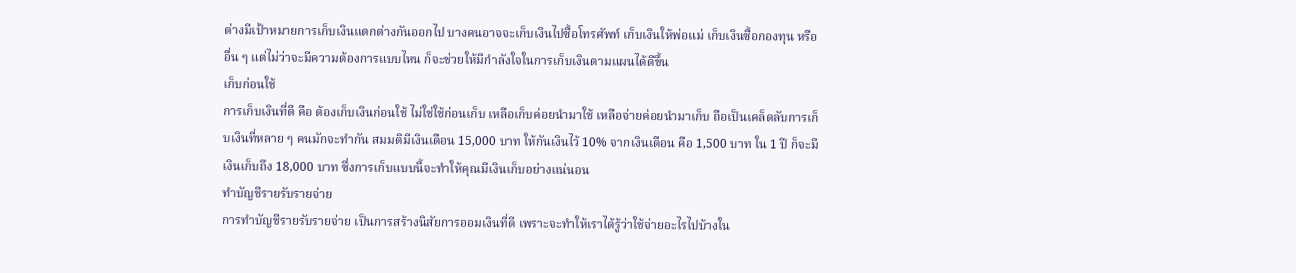ต่างมีเป้าหมายการเก็บเงินแตกต่างกันออกไป บางคนอาจจะเก็บเงินไปซื้อโทรศัพท์ เก็บเงินให้พ่อแม่ เก็บเงินซื้อกองทุน หรืออื่น ๆ แต่ไม่ว่าจะมีความต้องการแบบไหน ก็จะช่วยให้มีกำลังใจในการเก็บเงินตามแผนได้ดีขึ้น
เก็บก่อนใช้
การเก็บเงินที่ดี คือ ต้องเก็บเงินก่อนใช้ ไม่ใช่ใช้ก่อนเก็บ เหลือเก็บค่อยนำมาใช้ เหลือจ่ายค่อยนำมาเก็บ ถือเป็นเคล็ดลับการเก็บเงินที่หลาย ๆ คนมักจะทำกัน สมมติมีเงินเดือน 15,000 บาท ให้กันเงินไว้ 10% จากเงินเดือน คือ 1,500 บาท ใน 1 ปี ก็จะมีเงินเก็บถึง 18,000 บาท ซึ่งการเก็บแบบนี้จะทำให้คุณมีเงินเก็บอย่างแน่นอน
ทำบัญชีรายรับรายจ่าย
การทำบัญชีรายรับรายจ่าย เป็นการสร้างนิสัยการออมเงินที่ดี เพราะจะทำให้เราได้รู้ว่าใช้จ่ายอะไรไปบ้างใน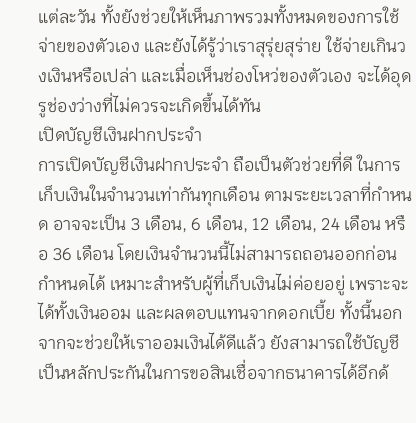แต่ละวัน ทั้งยังช่วยให้เห็นภาพรวมทั้งหมดของการใช้จ่ายของตัวเอง และยังได้รู้ว่าเราสุรุ่ยสุร่าย ใช้จ่ายเกินวงเงินหรือเปล่า และเมื่อเห็นช่องโหว่ของตัวเอง จะได้อุดรูช่องว่างที่ไม่ควรจะเกิดขึ้นได้ทัน
เปิดบัญชีเงินฝากประจำ
การเปิดบัญชีเงินฝากประจำ ถือเป็นตัวช่วยที่ดี ในการเก็บเงินในจำนวนเท่ากันทุกเดือน ตามระยะเวลาที่กำหนด อาจจะเป็น 3 เดือน, 6 เดือน, 12 เดือน, 24 เดือน หรือ 36 เดือน โดยเงินจำนวนนี้ไม่สามารถถอนออกก่อนกำหนดได้ เหมาะสำหรับผู้ที่เก็บเงินไม่ค่อยอยู่ เพราะจะได้ทั้งเงินออม และผลตอบแทนจากดอกเบี้ย ทั้งนี้นอกจากจะช่วยให้เราออมเงินได้ดีแล้ว ยังสามารถใช้บัญชีเป็นหลักประกันในการขอสินเชื่อจากธนาคารได้อีกด้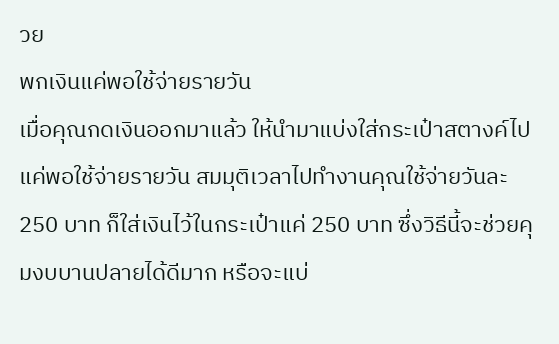วย
พกเงินแค่พอใช้จ่ายรายวัน
เมื่อคุณกดเงินออกมาแล้ว ให้นำมาแบ่งใส่กระเป๋าสตางค์ไปแค่พอใช้จ่ายรายวัน สมมุติเวลาไปทำงานคุณใช้จ่ายวันละ 250 บาท ก็ใส่เงินไว้ในกระเป๋าแค่ 250 บาท ซึ่งวิธีนี้จะช่วยคุมงบบานปลายได้ดีมาก หรือจะแบ่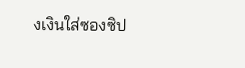งเงินใส่ซองซิป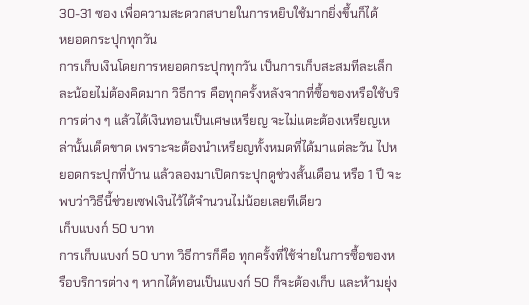30-31 ซอง เพื่อความสะดวกสบายในการหยิบใช้มากยิ่งขึ้นก็ได้
หยอดกระปุกทุกวัน
การเก็บเงินโดยการหยอดกระปุกทุกวัน เป็นการเก็บสะสมทีละเล็กละน้อยไม่ต้องคิดมาก วิธีการ คือทุกครั้งหลังจากที่ซื้อของหรือใช้บริการต่าง ๆ แล้วได้เงินทอนเป็นเศษเหรียญ จะไม่แตะต้องเหรียญเหล่านั้นเด็ดขาด เพราะจะต้องนำเหรียญทั้งหมดที่ได้มาแต่ละวัน ไปหยอดกระปุกที่บ้าน แล้วลองมาเปิดกระปุกดูช่วงสั้นเดือน หรือ 1 ปี จะพบว่าวิธีนี้ช่วยเซฟเงินไว้ได้จำนวนไม่น้อยเลยทีเดียว
เก็บแบงก์ 50 บาท
การเก็บแบงก์ 50 บาท วิธีการก็คือ ทุกครั้งที่ใช้จ่ายในการซื้อของหรือบริการต่าง ๆ หากได้ทอนเป็นแบงก์ 50 ก็จะต้องเก็บ และห้ามยุ่ง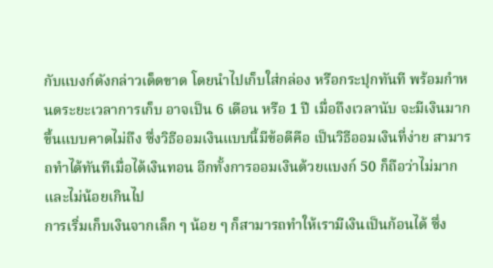กับแบงก์ดังกล่าวเด็ดขาด โดยนำไปเก็บใส่กล่อง หรือกระปุกทันที พร้อมกำหนดระยะเวลาการเก็บ อาจเป็น 6 เดือน หรือ 1 ปี เมื่อถึงเวลานับ จะมีเงินมากขึ้นแบบคาดไม่ถึง ซึ่งวิธีออมเงินแบบนี้มีข้อดีคือ เป็นวิธีออมเงินที่ง่าย สามารถทำได้ทันทีเมื่อได้เงินทอน อีกทั้งการออมเงินด้วยแบงก์ 50 ก็ถือว่าไม่มาก และไม่น้อยเกินไป
การเริ่มเก็บเงินจากเล็ก ๆ น้อย ๆ ก็สามารถทำให้เรามีเงินเป็นก้อนได้ ซึ่ง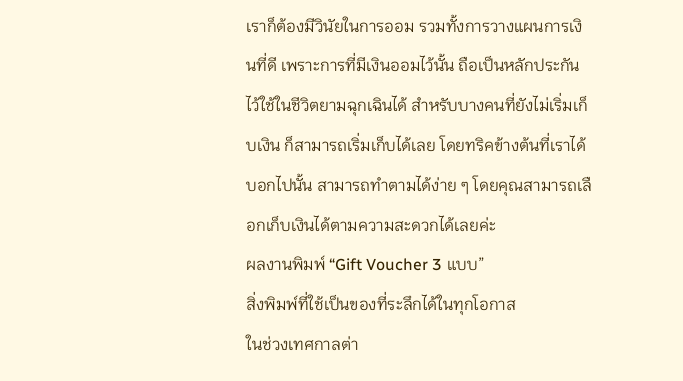เราก็ต้องมีวินัยในการออม รวมทั้งการวางแผนการเงินที่ดี เพราะการที่มีเงินออมไว้นั้น ถือเป็นหลักประกันไว้ใช้ในชีวิตยามฉุกเฉินได้ สำหรับบางคนที่ยังไม่เริ่มเก็บเงิน ก็สามารถเริ่มเก็บได้เลย โดยทริคข้างต้นที่เราได้บอกไปนั้น สามารถทำตามได้ง่าย ๆ โดยคุณสามารถเลือกเก็บเงินได้ตามความสะดวกได้เลยค่ะ
ผลงานพิมพ์ “Gift Voucher 3 แบบ”
สิ่งพิมพ์ที่ใช้เป็นของที่ระลึกได้ในทุกโอกาส
ในช่วงเทศกาลต่า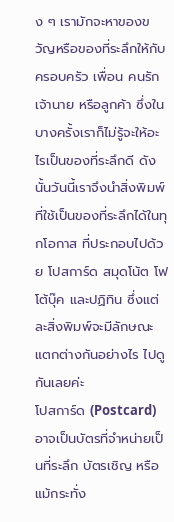ง ๆ เรามักจะหาของขวัญหรือของที่ระลึกให้กับครอบครัว เพื่อน คนรัก เจ้านาย หรือลูกค้า ซึ่งในบางครั้งเราก็ไม่รู้จะให้อะไรเป็นของที่ระลึกดี ดังนั้นวันนี้เราจึงนำสิ่งพิมพ์ที่ใช้เป็นของที่ระลึกได้ในทุกโอกาส ที่ประกอบไปด้วย โปสการ์ด สมุดโน้ต โฟโต้บุ๊ค และปฏิทิน ซึ่งแต่ละสิ่งพิมพ์จะมีลักษณะแตกต่างกันอย่างไร ไปดูกันเลยค่ะ
โปสการ์ด (Postcard)
อาจเป็นบัตรที่จำหน่ายเป็นที่ระลึก บัตรเชิญ หรือแม้กระทั่ง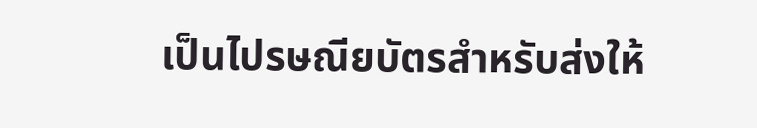เป็นไปรษณียบัตรสำหรับส่งให้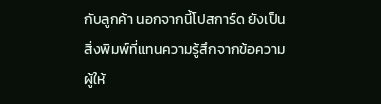กับลูกค้า นอกจากนี้โปสการ์ด ยังเป็นสิ่งพิมพ์ที่แทนความรู้สึกจากข้อความผู้ให้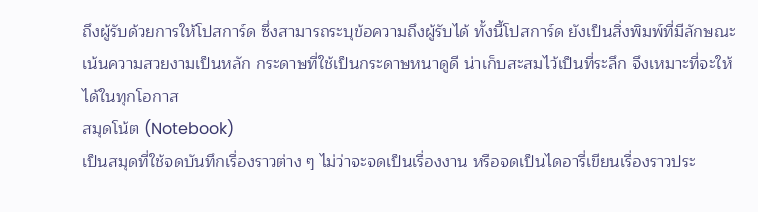ถึงผู้รับด้วยการให้โปสการ์ด ซึ่งสามารถระบุข้อความถึงผู้รับได้ ทั้งนี้โปสการ์ด ยังเป็นสิ่งพิมพ์ที่มีลักษณะเน้นความสวยงามเป็นหลัก กระดาษที่ใช้เป็นกระดาษหนาดูดี น่าเก็บสะสมไว้เป็นที่ระลึก จึงเหมาะที่จะให้ได้ในทุกโอกาส
สมุดโน้ต (Notebook)
เป็นสมุดที่ใช้จดบันทึกเรื่องราวต่าง ๆ ไม่ว่าจะจดเป็นเรื่องงาน หรือจดเป็นไดอารี่เขียนเรื่องราวประ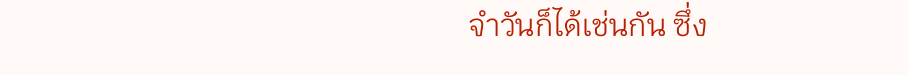จำวันก็ได้เช่นกัน ซึ่ง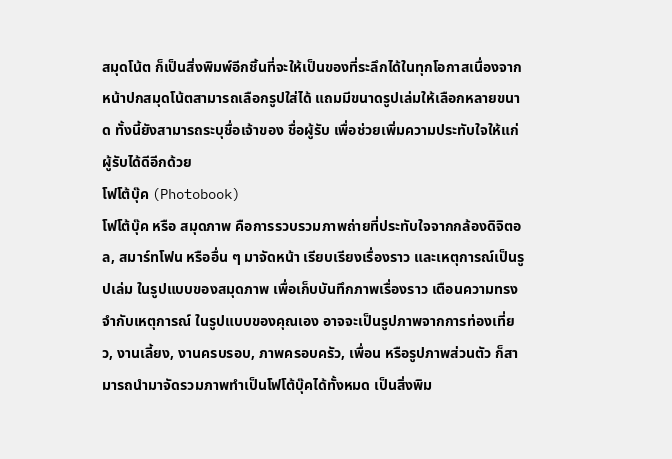สมุดโน้ต ก็เป็นสิ่งพิมพ์อีกชิ้นที่จะให้เป็นของที่ระลึกได้ในทุกโอกาสเนื่องจากหน้าปกสมุดโน้ตสามารถเลือกรูปใส่ได้ แถมมีขนาดรูปเล่มให้เลือกหลายขนาด ทั้งนี้ยังสามารถระบุชื่อเจ้าของ ชื่อผู้รับ เพื่อช่วยเพิ่มความประทับใจให้แก่ผู้รับได้ดีอีกด้วย
โฟโต้บุ๊ค (Photobook)
โฟโต้บุ๊ค หรือ สมุดภาพ คือการรวบรวมภาพถ่ายที่ประทับใจจากกล้องดิจิตอล, สมาร์ทโฟน หรืออื่น ๆ มาจัดหน้า เรียบเรียงเรื่องราว และเหตุการณ์เป็นรูปเล่ม ในรูปแบบของสมุดภาพ เพื่อเก็บบันทึกภาพเรื่องราว เตือนความทรงจำกับเหตุการณ์ ในรูปแบบของคุณเอง อาจจะเป็นรูปภาพจากการท่องเที่ยว, งานเลี้ยง, งานครบรอบ, ภาพครอบครัว, เพื่อน หรือรูปภาพส่วนตัว ก็สามารถนำมาจัดรวมภาพทำเป็นโฟโต้บุ๊คได้ทั้งหมด เป็นสิ่งพิม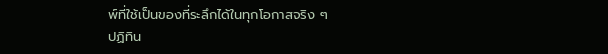พ์ที่ใช้เป็นของที่ระลึกได้ในทุกโอกาสจริง ๆ
ปฏิทิน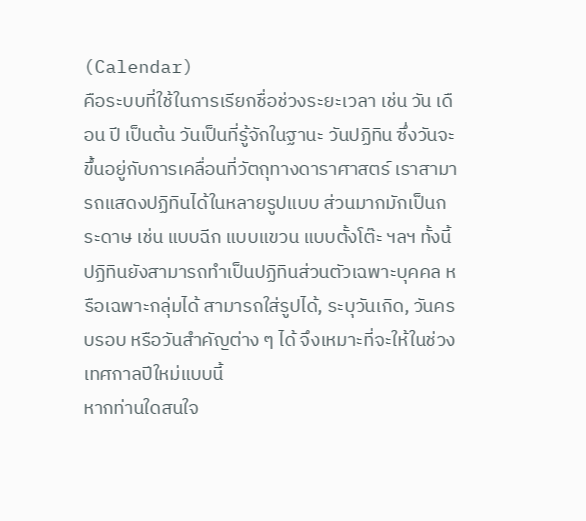(Calendar)
คือระบบที่ใช้ในการเรียกชื่อช่วงระยะเวลา เช่น วัน เดือน ปี เป็นต้น วันเป็นที่รู้จักในฐานะ วันปฏิทิน ซึ่งวันจะขึ้นอยู่กับการเคลื่อนที่วัตถุทางดาราศาสตร์ เราสามารถแสดงปฏิทินได้ในหลายรูปแบบ ส่วนมากมักเป็นกระดาษ เช่น แบบฉีก แบบแขวน แบบตั้งโต๊ะ ฯลฯ ทั้งนี้ปฏิทินยังสามารถทำเป็นปฏิทินส่วนตัวเฉพาะบุคคล หรือเฉพาะกลุ่มได้ สามารถใส่รูปได้, ระบุวันเกิด, วันครบรอบ หรือวันสำคัญต่าง ๆ ได้ จึงเหมาะที่จะให้ในช่วงเทศกาลปีใหม่แบบนี้
หากท่านใดสนใจ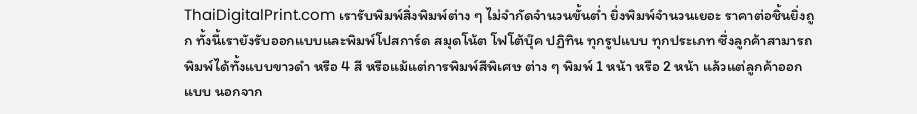ThaiDigitalPrint.com เรารับพิมพ์สิ่งพิมพ์ต่าง ๆ ไม่จำกัดจำนวนขั้นต่ำ ยิ่งพิมพ์จำนวนเยอะ ราคาต่อชิ้นยิ่งถูก ทั้งนี้เรายังรับออกแบบและพิมพ์โปสการ์ด สมุดโน้ต โฟโต้บุ๊ค ปฏิทิน ทุกรูปแบบ ทุกประเภท ซึ่งลูกค้าสามารถพิมพ์ได้ทั้งแบบขาวดำ หรือ 4 สี หรือแม้แต่การพิมพ์สีพิเศษ ต่าง ๆ พิมพ์ 1 หน้า หรือ 2 หน้า แล้วแต่ลูกค้าออกแบบ นอกจาก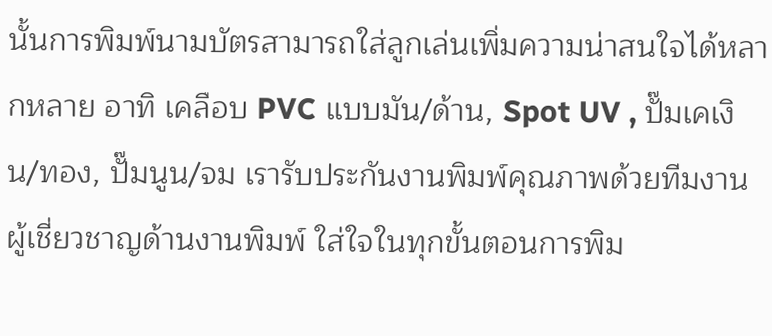นั้นการพิมพ์นามบัตรสามารถใส่ลูกเล่นเพิ่มความน่าสนใจได้หลากหลาย อาทิ เคลือบ PVC แบบมัน/ด้าน, Spot UV , ปั๊มเคเงิน/ทอง, ปั๊มนูน/จม เรารับประกันงานพิมพ์คุณภาพด้วยทีมงานผู้เชี่ยวชาญด้านงานพิมพ์ ใส่ใจในทุกขั้นตอนการพิม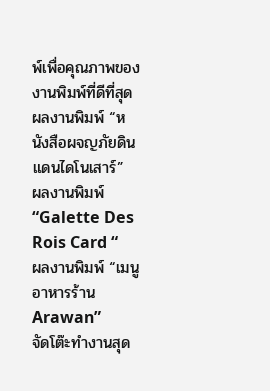พ์เพื่อคุณภาพของงานพิมพ์ที่ดีที่สุด
ผลงานพิมพ์ “หนังสือผจญภัยดินแดนไดโนเสาร์”
ผลงานพิมพ์ “Galette Des Rois Card “
ผลงานพิมพ์ “เมนูอาหารร้าน Arawan”
จัดโต๊ะทำงานสุด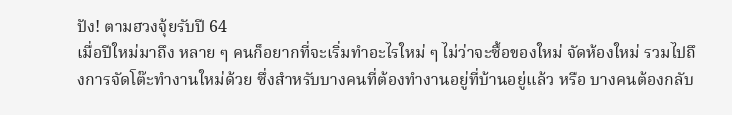ปัง! ตามฮวงจุ้ยรับปี 64
เมื่อปีใหม่มาถึง หลาย ๆ คนก็อยากที่จะเริ่มทำอะไรใหม่ ๆ ไม่ว่าจะซื้อของใหม่ จัดห้องใหม่ รวมไปถึงการจัดโต๊ะทำงานใหม่ด้วย ซึ่งสำหรับบางคนที่ต้องทำงานอยู่ที่บ้านอยู่แล้ว หรือ บางคนต้องกลับ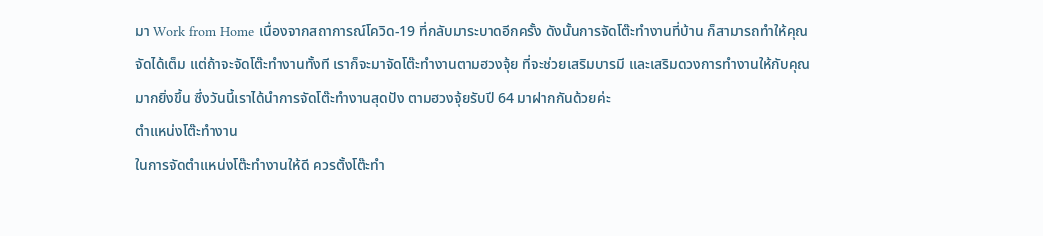มา Work from Home เนื่องจากสถาการณ์โควิด-19 ที่กลับมาระบาดอีกครั้ง ดังนั้นการจัดโต๊ะทำงานที่บ้าน ก็สามารถทำให้คุณจัดได้เต็ม แต่ถ้าจะจัดโต๊ะทำงานทั้งที เราก็จะมาจัดโต๊ะทำงานตามฮวงจุ้ย ที่จะช่วยเสริมบารมี และเสริมดวงการทำงานให้กับคุณมากยิ่งขึ้น ซึ่งวันนี้เราได้นำการจัดโต๊ะทำงานสุดปัง ตามฮวงจุ้ยรับปี 64 มาฝากกันด้วยค่ะ
ตำแหน่งโต๊ะทำงาน
ในการจัดตำแหน่งโต๊ะทำงานให้ดี ควรตั้งโต๊ะทำ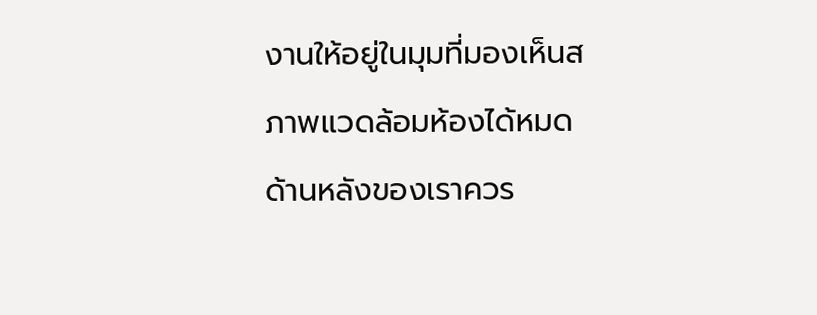งานให้อยู่ในมุมที่มองเห็นสภาพแวดล้อมห้องได้หมด ด้านหลังของเราควร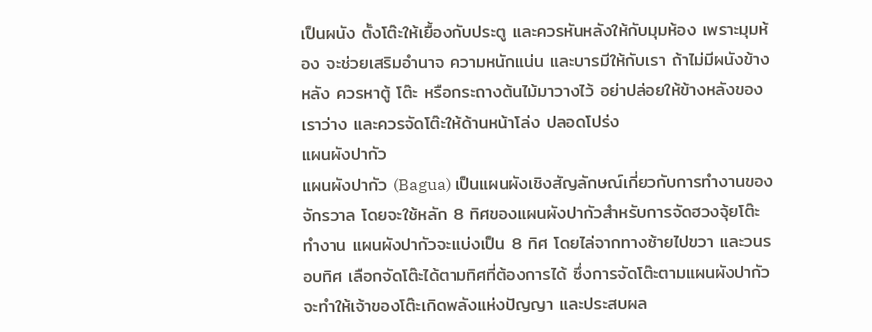เป็นผนัง ตั้งโต๊ะให้เยื้องกับประตู และควรหันหลังให้กับมุมห้อง เพราะมุมห้อง จะช่วยเสริมอำนาจ ความหนักแน่น และบารมีให้กับเรา ถ้าไม่มีผนังข้างหลัง ควรหาตู้ โต๊ะ หรือกระถางต้นไม้มาวางไว้ อย่าปล่อยให้ข้างหลังของเราว่าง และควรจัดโต๊ะให้ด้านหน้าโล่ง ปลอดโปร่ง
แผนผังปากัว
แผนผังปากัว (Bagua) เป็นแผนผังเชิงสัญลักษณ์เกี่ยวกับการทำงานของจักรวาล โดยจะใช้หลัก 8 ทิศของแผนผังปากัวสำหรับการจัดฮวงจุ้ยโต๊ะทำงาน แผนผังปากัวจะแบ่งเป็น 8 ทิศ โดยไล่จากทางซ้ายไปขวา และวนรอบทิศ เลือกจัดโต๊ะได้ตามทิศที่ต้องการได้ ซึ่งการจัดโต๊ะตามแผนผังปากัวจะทำให้เจ้าของโต๊ะเกิดพลังแห่งปัญญา และประสบผล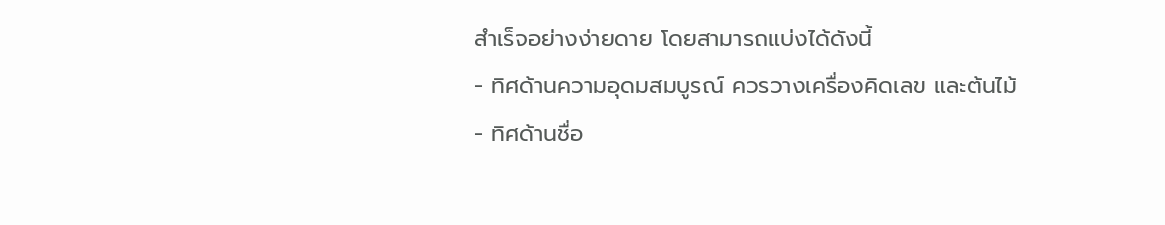สำเร็จอย่างง่ายดาย โดยสามารถแบ่งได้ดังนี้
- ทิศด้านความอุดมสมบูรณ์ ควรวางเครื่องคิดเลข และต้นไม้
- ทิศด้านชื่อ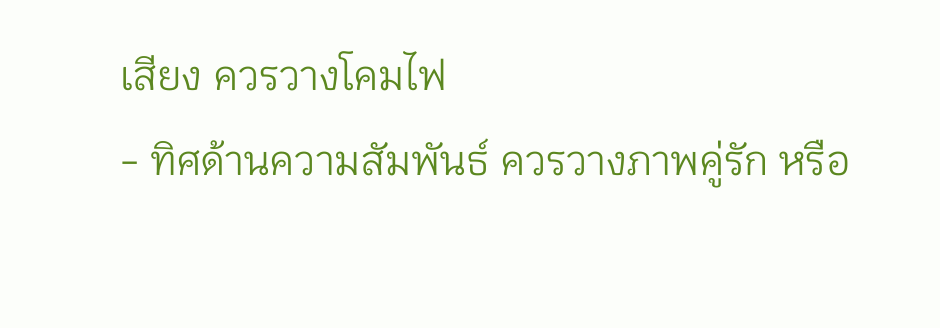เสียง ควรวางโคมไฟ
- ทิศด้านความสัมพันธ์ ควรวางภาพคู่รัก หรือ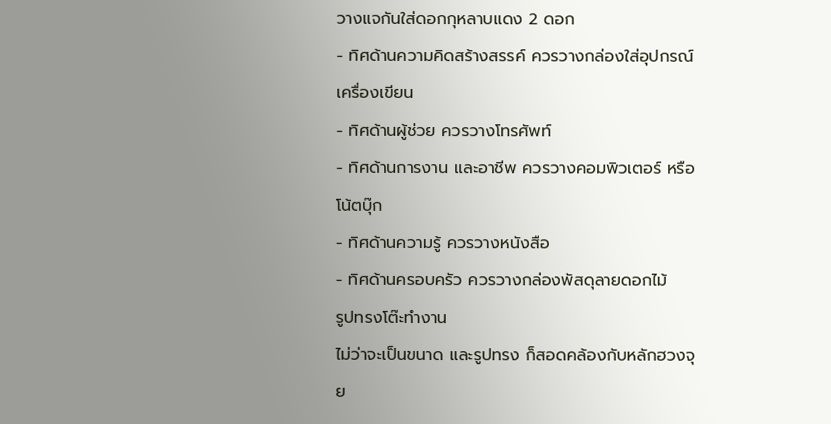วางแจกันใส่ดอกกุหลาบแดง 2 ดอก
- ทิศด้านความคิดสร้างสรรค์ ควรวางกล่องใส่อุปกรณ์เครื่องเขียน
- ทิศด้านผู้ช่วย ควรวางโทรศัพท์
- ทิศด้านการงาน และอาชีพ ควรวางคอมพิวเตอร์ หรือโน้ตบุ๊ก
- ทิศด้านความรู้ ควรวางหนังสือ
- ทิศด้านครอบครัว ควรวางกล่องพัสดุลายดอกไม้
รูปทรงโต๊ะทำงาน
ไม่ว่าจะเป็นขนาด และรูปทรง ก็สอดคล้องกับหลักฮวงจุย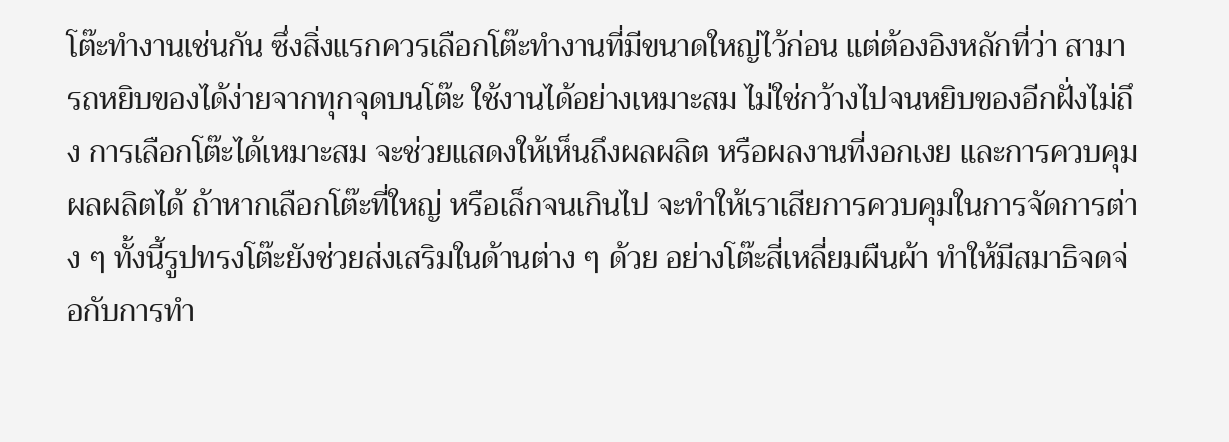โต๊ะทำงานเช่นกัน ซึ่งสิ่งแรกควรเลือกโต๊ะทำงานที่มีขนาดใหญ่ไว้ก่อน แต่ต้องอิงหลักที่ว่า สามารถหยิบของได้ง่ายจากทุกจุดบนโต๊ะ ใช้งานได้อย่างเหมาะสม ไม่ใช่กว้างไปจนหยิบของอีกฝั่งไม่ถึง การเลือกโต๊ะได้เหมาะสม จะช่วยแสดงให้เห็นถึงผลผลิต หรือผลงานที่งอกเงย และการควบคุมผลผลิตได้ ถ้าหากเลือกโต๊ะที่ใหญ่ หรือเล็กจนเกินไป จะทำให้เราเสียการควบคุมในการจัดการต่าง ๆ ทั้งนี้รูปทรงโต๊ะยังช่วยส่งเสริมในด้านต่าง ๆ ด้วย อย่างโต๊ะสี่เหลี่ยมผืนผ้า ทำให้มีสมาธิจดจ่อกับการทำ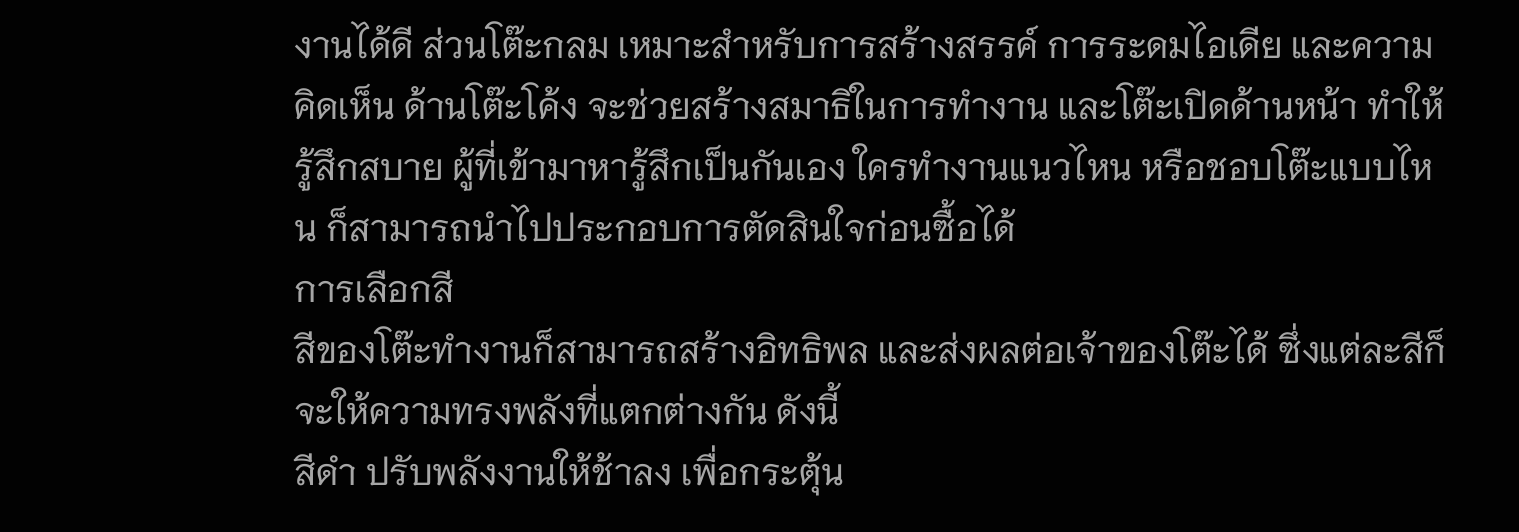งานได้ดี ส่วนโต๊ะกลม เหมาะสำหรับการสร้างสรรค์ การระดมไอเดีย และความคิดเห็น ด้านโต๊ะโค้ง จะช่วยสร้างสมาธิในการทำงาน และโต๊ะเปิดด้านหน้า ทำให้รู้สึกสบาย ผู้ที่เข้ามาหารู้สึกเป็นกันเอง ใครทำงานแนวไหน หรือชอบโต๊ะแบบไหน ก็สามารถนำไปประกอบการตัดสินใจก่อนซื้อได้
การเลือกสี
สีของโต๊ะทำงานก็สามารถสร้างอิทธิพล และส่งผลต่อเจ้าของโต๊ะได้ ซึ่งแต่ละสีก็จะให้ความทรงพลังที่แตกต่างกัน ดังนี้
สีดำ ปรับพลังงานให้ช้าลง เพื่อกระตุ้น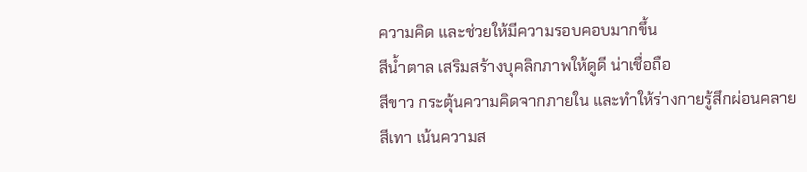ความคิด และช่วยให้มีความรอบคอบมากขึ้น
สีน้ำตาล เสริมสร้างบุคลิกภาพให้ดูดี น่าเชื่อถือ
สีขาว กระตุ้นความคิดจากภายใน และทำให้ร่างกายรู้สึกผ่อนคลาย
สีเทา เน้นความส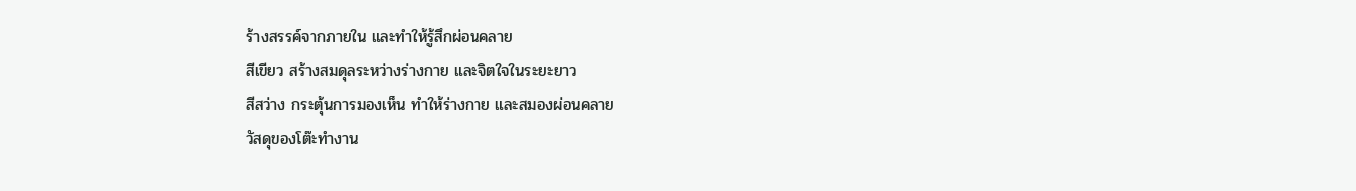ร้างสรรค์จากภายใน และทำให้รู้สึกผ่อนคลาย
สีเขียว สร้างสมดุลระหว่างร่างกาย และจิตใจในระยะยาว
สีสว่าง กระตุ้นการมองเห็น ทำให้ร่างกาย และสมองผ่อนคลาย
วัสดุของโต๊ะทำงาน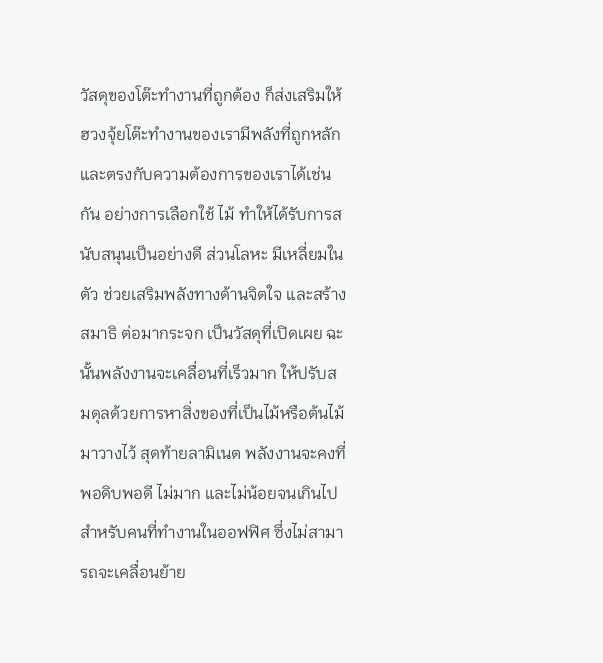วัสดุของโต๊ะทำงานที่ถูกต้อง ก็ส่งเสริมให้ฮวงจุ้ยโต๊ะทำงานของเรามีพลังที่ถูกหลัก และตรงกับความต้องการของเราได้เช่นกัน อย่างการเลือกใช้ ไม้ ทำให้ได้รับการสนับสนุนเป็นอย่างดี ส่วนโลหะ มีเหลี่ยมในตัว ช่วยเสริมพลังทางด้านจิตใจ และสร้างสมาธิ ต่อมากระจก เป็นวัสดุที่เปิดเผย ฉะนั้นพลังงานจะเคลื่อนที่เร็วมาก ให้ปรับสมดุลด้วยการหาสิ่งของที่เป็นไม้หรือต้นไม้มาวางไว้ สุดท้ายลามิเนต พลังงานจะคงที่พอดิบพอดี ไม่มาก และไม่น้อยจนเกินไป
สำหรับคนที่ทำงานในออฟฟิศ ซึ่งไม่สามารถจะเคลื่อนย้าย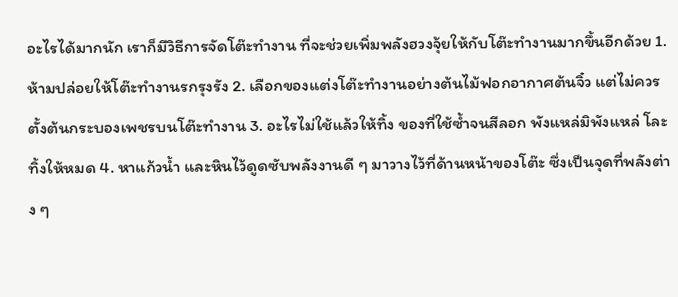อะไรได้มากนัก เราก็มีวิธีการจัดโต๊ะทำงาน ที่จะช่วยเพิ่มพลังฮวงจุ้ยให้กับโต๊ะทำงานมากขึ้นอีกด้วย 1. ห้ามปล่อยให้โต๊ะทำงานรกรุงรัง 2. เลือกของแต่งโต๊ะทำงานอย่างต้นไม้ฟอกอากาศต้นจิ๋ว แต่ไม่ควรตั้งต้นกระบองเพชรบนโต๊ะทำงาน 3. อะไรไม่ใช้แล้วให้ทิ้ง ของที่ใช้ซ้ำจนสีลอก พังแหล่มิพังแหล่ โละทิ้งให้หมด 4. หาแก้วน้ำ และหินไว้ดูดซับพลังงานดี ๆ มาวางไว้ที่ด้านหน้าของโต๊ะ ซึ่งเป็นจุดที่พลังต่าง ๆ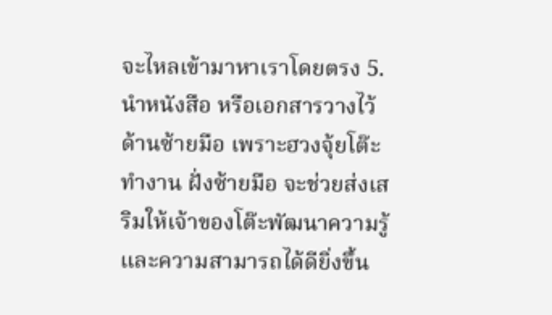จะไหลเข้ามาหาเราโดยตรง 5. นำหนังสือ หรือเอกสารวางไว้ด้านซ้ายมือ เพราะฮวงจุ้ยโต๊ะทำงาน ฝั่งซ้ายมือ จะช่วยส่งเสริมให้เจ้าของโต๊ะพัฒนาความรู้ และความสามารถได้ดียิ่งขึ้น